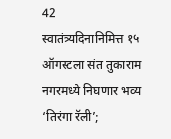42
स्वातंत्र्यदिनानिमित्त १५ ऑगस्टला संत तुकाराम नगरमध्ये निघणार भव्य ‘तिरंगा रॅली’;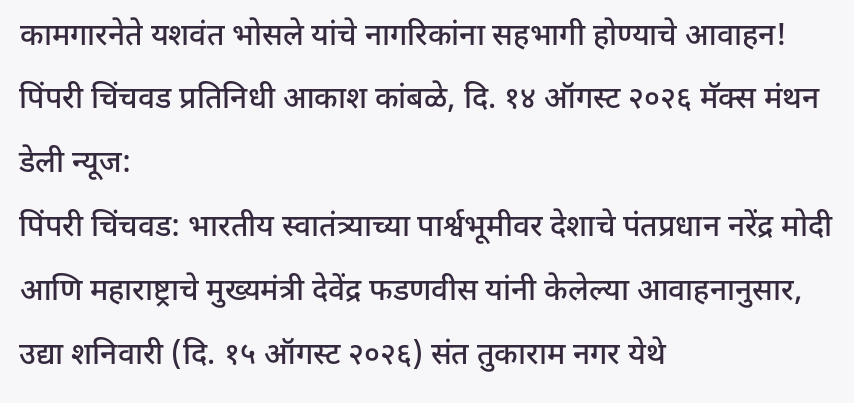कामगारनेते यशवंत भोसले यांचे नागरिकांना सहभागी होण्याचे आवाहन!
पिंपरी चिंचवड प्रतिनिधी आकाश कांबळे, दि. १४ ऑगस्ट २०२६ मॅक्स मंथन डेली न्यूज:
पिंपरी चिंचवड: भारतीय स्वातंत्र्याच्या पार्श्वभूमीवर देशाचे पंतप्रधान नरेंद्र मोदी आणि महाराष्ट्राचे मुख्यमंत्री देवेंद्र फडणवीस यांनी केलेल्या आवाहनानुसार, उद्या शनिवारी (दि. १५ ऑगस्ट २०२६) संत तुकाराम नगर येथे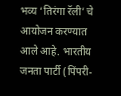भव्य ‘तिरंगा रॅली’ चे आयोजन करण्यात आले आहे. भारतीय जनता पार्टी (पिंपरी-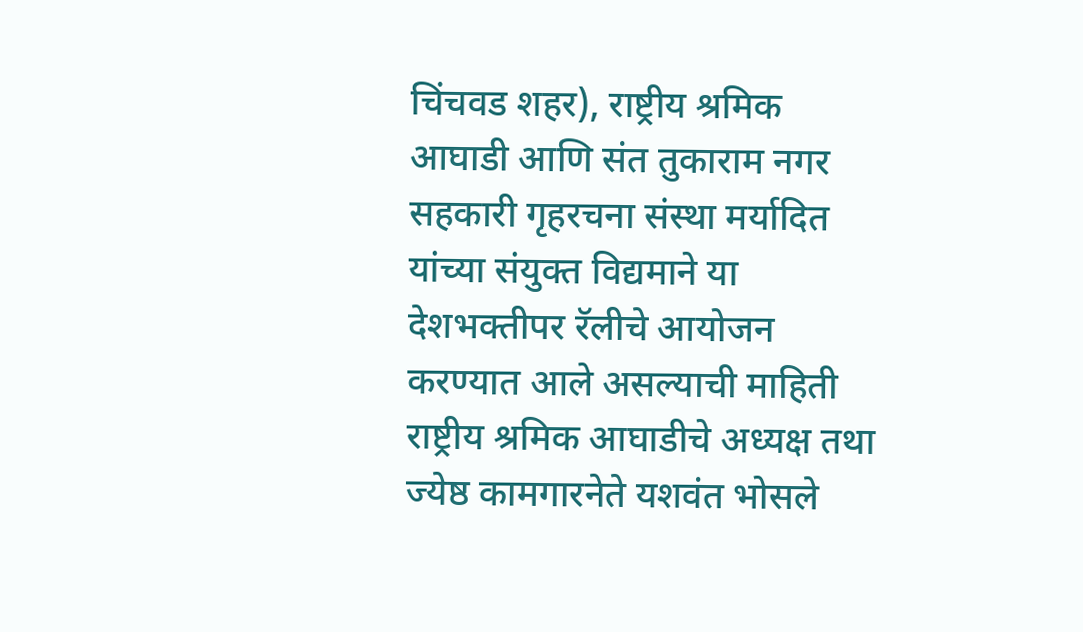चिंचवड शहर), राष्ट्रीय श्रमिक आघाडी आणि संत तुकाराम नगर सहकारी गृहरचना संस्था मर्यादित यांच्या संयुक्त विद्यमाने या देशभक्तीपर रॅलीचे आयोजन करण्यात आले असल्याची माहिती राष्ट्रीय श्रमिक आघाडीचे अध्यक्ष तथा ज्येष्ठ कामगारनेते यशवंत भोसले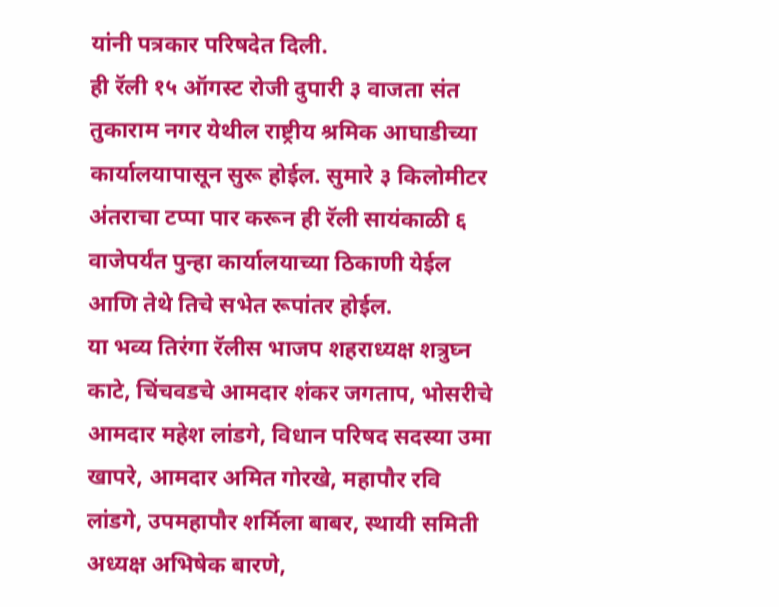यांनी पत्रकार परिषदेत दिली.
ही रॅली १५ ऑगस्ट रोजी दुपारी ३ वाजता संत तुकाराम नगर येथील राष्ट्रीय श्रमिक आघाडीच्या कार्यालयापासून सुरू होईल. सुमारे ३ किलोमीटर अंतराचा टप्पा पार करून ही रॅली सायंकाळी ६ वाजेपर्यंत पुन्हा कार्यालयाच्या ठिकाणी येईल आणि तेथे तिचे सभेत रूपांतर होईल.
या भव्य तिरंगा रॅलीस भाजप शहराध्यक्ष शत्रुघ्न काटे, चिंचवडचे आमदार शंकर जगताप, भोसरीचे आमदार महेश लांडगे, विधान परिषद सदस्या उमा खापरे, आमदार अमित गोरखे, महापौर रवि लांडगे, उपमहापौर शर्मिला बाबर, स्थायी समिती अध्यक्ष अभिषेक बारणे,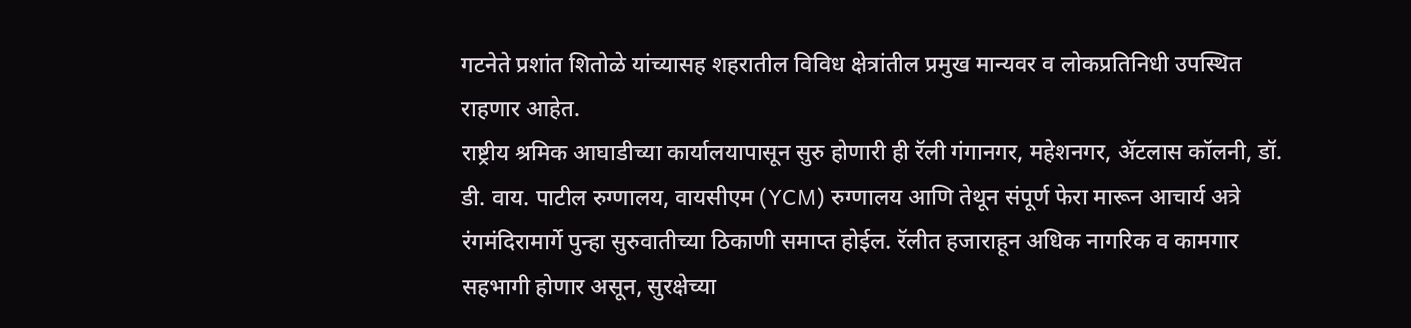गटनेते प्रशांत शितोळे यांच्यासह शहरातील विविध क्षेत्रांतील प्रमुख मान्यवर व लोकप्रतिनिधी उपस्थित राहणार आहेत.
राष्ट्रीय श्रमिक आघाडीच्या कार्यालयापासून सुरु होणारी ही रॅली गंगानगर, महेशनगर, ॲटलास कॉलनी, डॉ. डी. वाय. पाटील रुग्णालय, वायसीएम (YCM) रुग्णालय आणि तेथून संपूर्ण फेरा मारून आचार्य अत्रे रंगमंदिरामार्गे पुन्हा सुरुवातीच्या ठिकाणी समाप्त होईल. रॅलीत हजाराहून अधिक नागरिक व कामगार सहभागी होणार असून, सुरक्षेच्या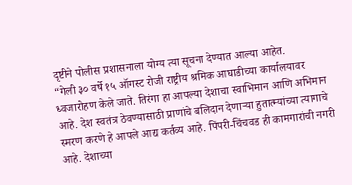दृष्टीने पोलीस प्रशासनाला योग्य त्या सूचना देण्यात आल्या आहेत.
“गेली ३० वर्षे १५ ऑगस्ट रोजी राष्ट्रीय श्रमिक आघाडीच्या कार्यालयावर ध्वजारोहण केले जाते. तिरंगा हा आपल्या देशाचा स्वाभिमान आणि अभिमान आहे. देश स्वतंत्र ठेवण्यासाठी प्राणांचे बलिदान देणाऱ्या हुतात्म्यांच्या त्यागाचे स्मरण करणे हे आपले आद्य कर्तव्य आहे. पिंपरी-चिंचवड ही कामगारांची नगरी आहे. देशाच्या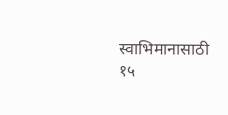स्वाभिमानासाठी १५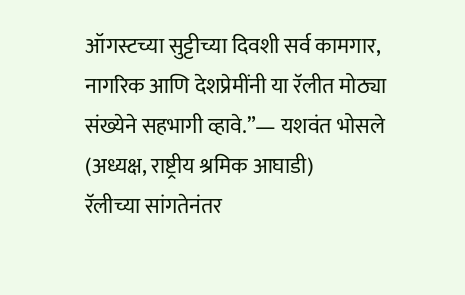ऑगस्टच्या सुट्टीच्या दिवशी सर्व कामगार, नागरिक आणि देशप्रेमींनी या रॅलीत मोठ्या संख्येने सहभागी व्हावे.”— यशवंत भोसले (अध्यक्ष, राष्ट्रीय श्रमिक आघाडी)
रॅलीच्या सांगतेनंतर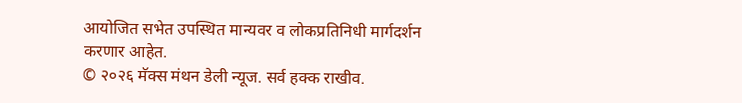आयोजित सभेत उपस्थित मान्यवर व लोकप्रतिनिधी मार्गदर्शन करणार आहेत.
© २०२६ मॅक्स मंथन डेली न्यूज. सर्व हक्क राखीव.